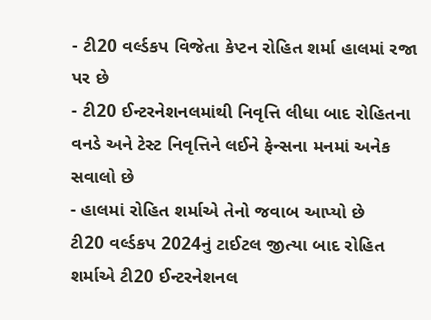- ટી20 વર્લ્ડકપ વિજેતા કેપ્ટન રોહિત શર્મા હાલમાં રજા પર છે
- ટી20 ઈન્ટરનેશનલમાંથી નિવૃત્તિ લીધા બાદ રોહિતના વનડે અને ટેસ્ટ નિવૃત્તિને લઈને ફેન્સના મનમાં અનેક સવાલો છે
- હાલમાં રોહિત શર્માએ તેનો જવાબ આપ્યો છે
ટી20 વર્લ્ડકપ 2024નું ટાઈટલ જીત્યા બાદ રોહિત શર્માએ ટી20 ઈન્ટરનેશનલ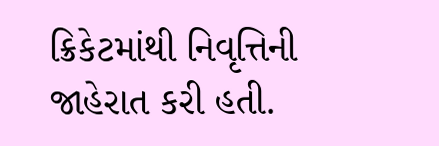ક્રિકેટમાંથી નિવૃત્તિની જાહેરાત કરી હતી.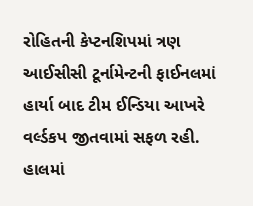રોહિતની કેપ્ટનશિપમાં ત્રણ આઈસીસી ટૂર્નામેન્ટની ફાઈનલમાં હાર્યા બાદ ટીમ ઈન્ડિયા આખરે વર્લ્ડકપ જીતવામાં સફળ રહી. હાલમાં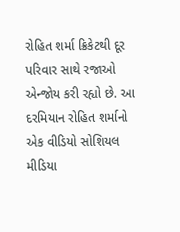રોહિત શર્મા ક્રિકેટથી દૂર પરિવાર સાથે રજાઓ એન્જોય કરી રહ્યો છે. આ દરમિયાન રોહિત શર્માનો એક વીડિયો સોશિયલ મીડિયા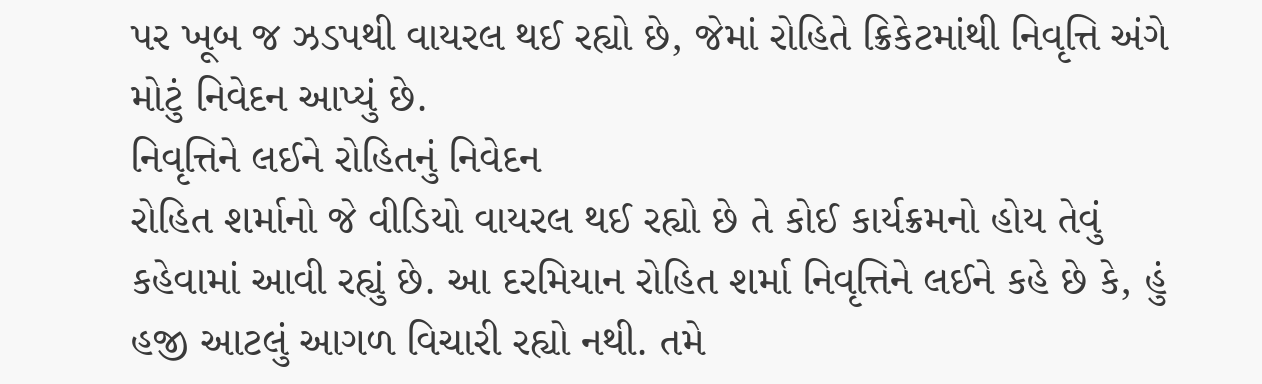પર ખૂબ જ ઝડપથી વાયરલ થઈ રહ્યો છે, જેમાં રોહિતે ક્રિકેટમાંથી નિવૃત્તિ અંગે મોટું નિવેદન આપ્યું છે.
નિવૃત્તિને લઈને રોહિતનું નિવેદન
રોહિત શર્માનો જે વીડિયો વાયરલ થઈ રહ્યો છે તે કોઈ કાર્યક્રમનો હોય તેવું કહેવામાં આવી રહ્યું છે. આ દરમિયાન રોહિત શર્મા નિવૃત્તિને લઈને કહે છે કે, હું હજી આટલું આગળ વિચારી રહ્યો નથી. તમે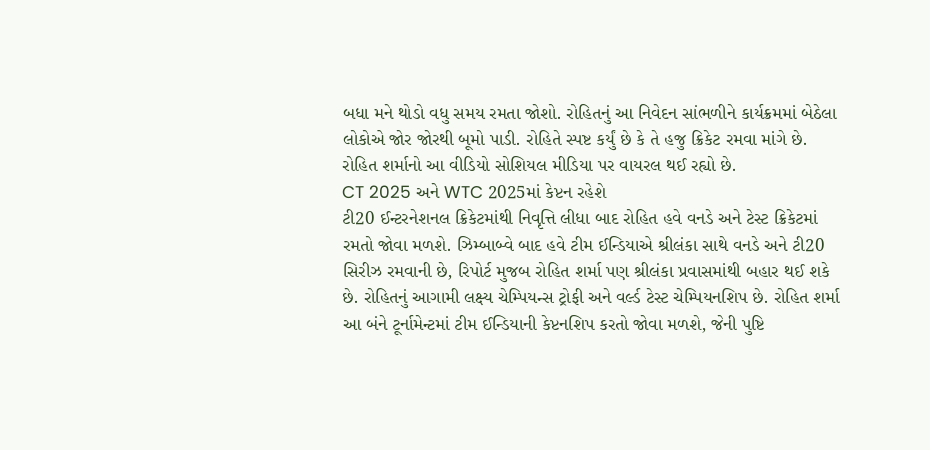બધા મને થોડો વધુ સમય રમતા જોશો. રોહિતનું આ નિવેદન સાંભળીને કાર્યક્રમમાં બેઠેલા લોકોએ જોર જોરથી બૂમો પાડી. રોહિતે સ્પષ્ટ કર્યું છે કે તે હજુ ક્રિકેટ રમવા માંગે છે. રોહિત શર્માનો આ વીડિયો સોશિયલ મીડિયા પર વાયરલ થઈ રહ્યો છે.
CT 2025 અને WTC 2025માં કેપ્ટન રહેશે
ટી20 ઈન્ટરનેશનલ ક્રિકેટમાંથી નિવૃત્તિ લીધા બાદ રોહિત હવે વનડે અને ટેસ્ટ ક્રિકેટમાં રમતો જોવા મળશે. ઝિમ્બાબ્વે બાદ હવે ટીમ ઈન્ડિયાએ શ્રીલંકા સાથે વનડે અને ટી20 સિરીઝ રમવાની છે, રિપોર્ટ મુજબ રોહિત શર્મા પણ શ્રીલંકા પ્રવાસમાંથી બહાર થઈ શકે છે. રોહિતનું આગામી લક્ષ્ય ચેમ્પિયન્સ ટ્રોફી અને વર્લ્ડ ટેસ્ટ ચેમ્પિયનશિપ છે. રોહિત શર્મા આ બંને ટૂર્નામેન્ટમાં ટીમ ઈન્ડિયાની કેપ્ટનશિપ કરતો જોવા મળશે, જેની પુષ્ટિ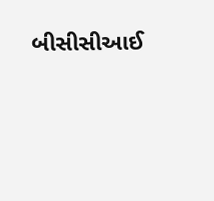બીસીસીઆઈ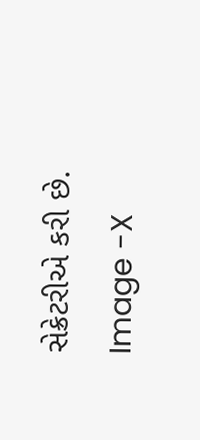સેક્રેટરીએ કરી છે.
Image -X